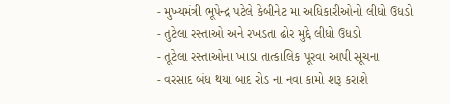- મુખ્યમંત્રી ભૂપેન્દ્ર પટેલે કેબીનેટ મા અધિકારીઓનો લીધો ઉધડો
- તુટેલા રસ્તાઓ અને રખડતા ઢોર મુદ્દે લીધો ઉધડો
- તૂટેલા રસ્તાઓના ખાડા તાત્કાલિક પૂરવા આપી સૂચના
- વરસાદ બંધ થયા બાદ રોડ ના નવા કામો શરૂ કરાશે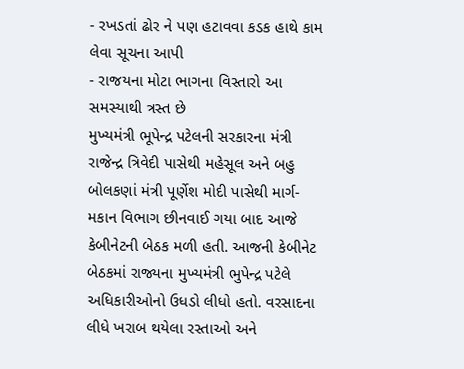- રખડતાં ઢોર ને પણ હટાવવા કડક હાથે કામ લેવા સૂચના આપી
- રાજયના મોટા ભાગના વિસ્તારો આ સમસ્યાથી ત્રસ્ત છે
મુખ્યમંત્રી ભૂપેન્દ્ર પટેલની સરકારના મંત્રી રાજેન્દ્ર ત્રિવેદી પાસેથી મહેસૂલ અને બહુ બોલકણાં મંત્રી પૂર્ણેશ મોદી પાસેથી માર્ગ-મકાન વિભાગ છીનવાઈ ગયા બાદ આજે કેબીનેટની બેઠક મળી હતી. આજની કેબીનેટ બેઠકમાં રાજ્યના મુખ્યમંત્રી ભુપેન્દ્ર પટેલે અધિકારીઓનો ઉધડો લીધો હતો. વરસાદના લીધે ખરાબ થયેલા રસ્તાઓ અને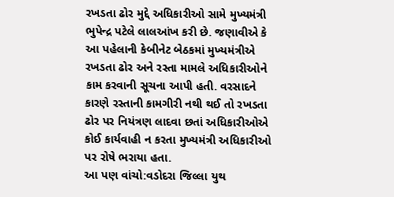રખડતા ઢોર મુદ્દે અધિકારીઓ સામે મુખ્યમંત્રી ભુપેન્દ્ર પટેલે લાલઆંખ કરી છે. જણાવીએ કે આ પહેલાની કેબીનેટ બેઠકમાં મુખ્યમંત્રીએ રખડતા ઢોર અને રસ્તા મામલે અધિકારીઓને કામ કરવાની સૂચના આપી હતી. વરસાદને કારણે રસ્તાની કામગીરી નથી થઈ તો રખડતા ઢોર પર નિયંત્રણ લાદવા છતાં અધિકારીઓએ કોઈ કાર્યવાહી ન કરતા મુખ્યમંત્રી અધિકારીઓ પર રોષે ભરાયા હતા.
આ પણ વાંચો:વડોદરા જિલ્લા યુથ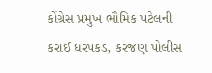કોંગ્રેસ પ્રમુખ ભૌમિક પટેલની કરાઈ ધરપકડ, કરજણ પોલીસ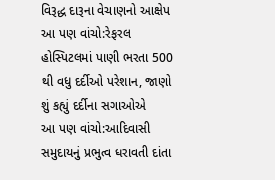વિરૂદ્ધ દારૂના વેચાણનો આક્ષેપ
આ પણ વાંચો:રેફરલ હોસ્પિટલમાં પાણી ભરતા 500 થી વધુ દર્દીઓ પરેશાન, જાણો શું કહ્યું દર્દીના સગાઓએ
આ પણ વાંચો:આદિવાસી સમુદાયનું પ્રભુત્વ ધરાવતી દાંતા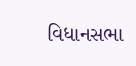વિધાનસભા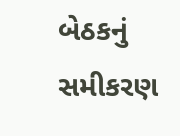બેઠકનું સમીકરણ